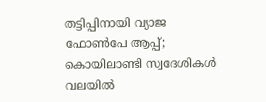തട്ടിപ്പിനായി വ്യാജ ഫോണ്‍പേ ആപ്പ്; കൊയിലാണ്ടി സ്വദേശികള്‍ വലയില്‍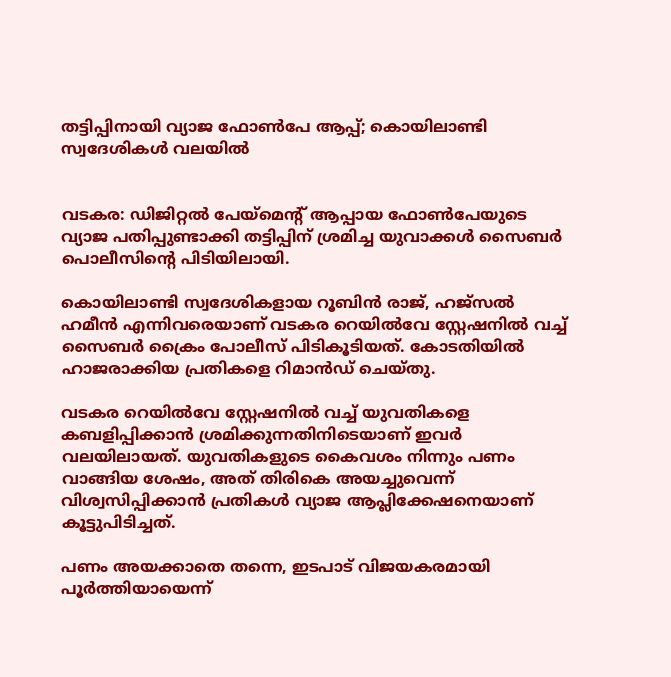തട്ടിപ്പിനായി വ്യാജ ഫോണ്‍പേ ആപ്പ്; കൊയിലാണ്ടി സ്വദേശികള്‍ വലയില്‍


വടകര: ഡിജിറ്റല്‍ പേയ്‌മെന്റ് ആപ്പായ ഫോണ്‍പേയുടെ വ്യാജ പതിപ്പുണ്ടാക്കി തട്ടിപ്പിന് ശ്രമിച്ച യുവാക്കള്‍ സൈബർ പൊലീസിന്റെ പിടിയിലായി.

കൊയിലാണ്ടി സ്വദേശികളായ റൂബിൻ രാജ്, ഹജ്സല്‍ ഹമീൻ എന്നിവരെയാണ് വടകര റെയില്‍വേ സ്റ്റേഷനില്‍ വച്ച്‌ സൈബർ ക്രൈം പോലീസ് പിടികൂടിയത്. കോടതിയില്‍ ഹാജരാക്കിയ പ്രതികളെ റിമാൻഡ് ചെയ്തു.

വടകര റെയില്‍വേ സ്റ്റേഷനില്‍ വച്ച്‌ യുവതികളെ കബളിപ്പിക്കാൻ ശ്രമിക്കുന്നതിനിടെയാണ് ഇവർ വലയിലായത്. യുവതികളുടെ കൈവശം നിന്നും പണം വാങ്ങിയ ശേഷം, അത് തിരികെ അയച്ചുവെന്ന് വിശ്വസിപ്പിക്കാൻ പ്രതികള്‍ വ്യാജ ആപ്ലിക്കേഷനെയാണ് കൂട്ടുപിടിച്ചത്.

പണം അയക്കാതെ തന്നെ, ഇടപാട് വിജയകരമായി പൂർത്തിയായെന്ന്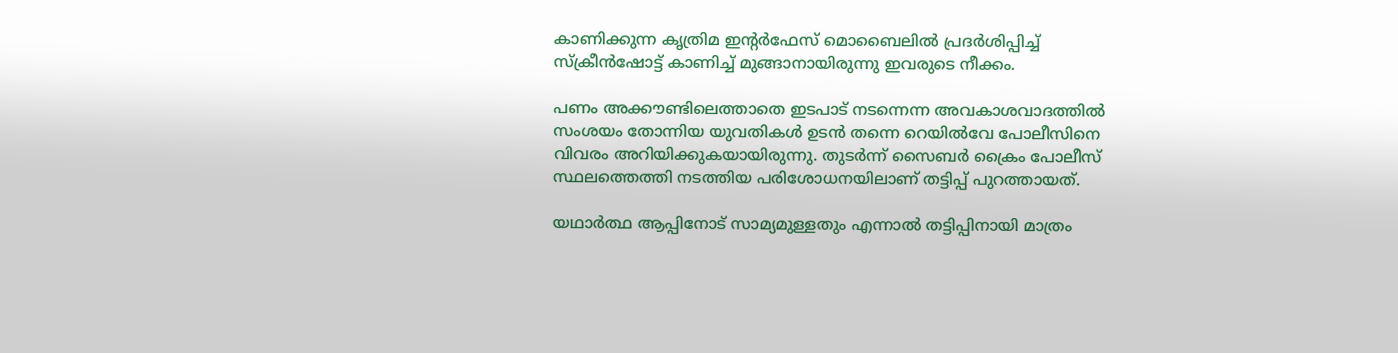കാണിക്കുന്ന കൃത്രിമ ഇന്റർഫേസ് മൊബൈലില്‍ പ്രദർശിപ്പിച്ച്‌ സ്ക്രീൻഷോട്ട് കാണിച്ച്‌ മുങ്ങാനായിരുന്നു ഇവരുടെ നീക്കം.

പണം അക്കൗണ്ടിലെത്താതെ ഇടപാട് നടന്നെന്ന അവകാശവാദത്തില്‍ സംശയം തോന്നിയ യുവതികള്‍ ഉടൻ തന്നെ റെയില്‍വേ പോലീസിനെ വിവരം അറിയിക്കുകയായിരുന്നു. തുടർന്ന് സൈബർ ക്രൈം പോലീസ് സ്ഥലത്തെത്തി നടത്തിയ പരിശോധനയിലാണ് തട്ടിപ്പ് പുറത്തായത്.

യഥാർത്ഥ ആപ്പിനോട് സാമ്യമുള്ളതും എന്നാല്‍ തട്ടിപ്പിനായി മാത്രം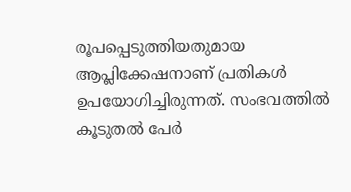രൂപപ്പെടുത്തിയതുമായ ആപ്ലിക്കേഷനാണ് പ്രതികള്‍ ഉപയോഗിച്ചിരുന്നത്. സംഭവത്തില്‍ കൂടുതല്‍ പേർ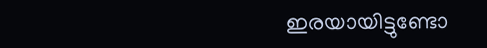ഇരയായിട്ടുണ്ടോ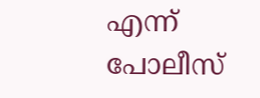എന്ന് പോലീസ്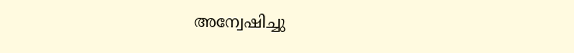അന്വേഷിച്ചു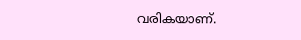വരികയാണ്.